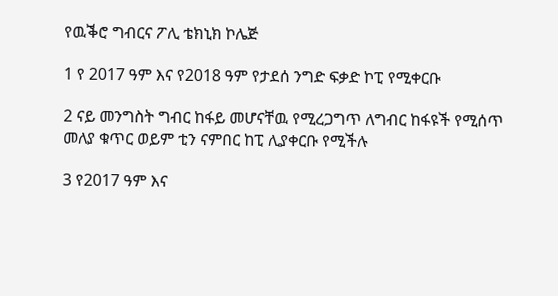የዉቕሮ ግብርና ፖሊ ቴክኒክ ኮሌጅ

1 የ 2017 ዓም እና የ2018 ዓም የታደሰ ንግድ ፍቃድ ኮፒ የሚቀርቡ

2 ናይ መንግስት ግብር ከፋይ መሆናቸዉ የሚረጋግጥ ለግብር ከፋዩች የሚሰጥ መለያ ቁጥር ወይም ቲን ናምበር ከፒ ሊያቀርቡ የሚችሉ

3 የ2017 ዓም እና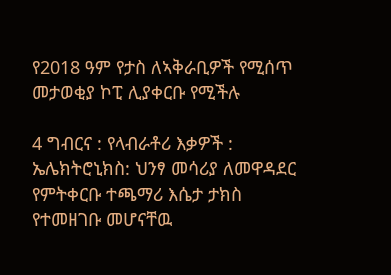የ2018 ዓም የታስ ለኣቅራቢዎች የሚሰጥ መታወቂያ ኮፒ ሊያቀርቡ የሚችሉ

4 ግብርና : የላብራቶሪ እቃዎች : ኤሌክትሮኒክስ: ህንፃ መሳሪያ ለመዋዳደር የምትቀርቡ ተጫማሪ እሴታ ታክስ የተመዘገቡ መሆናቸዉ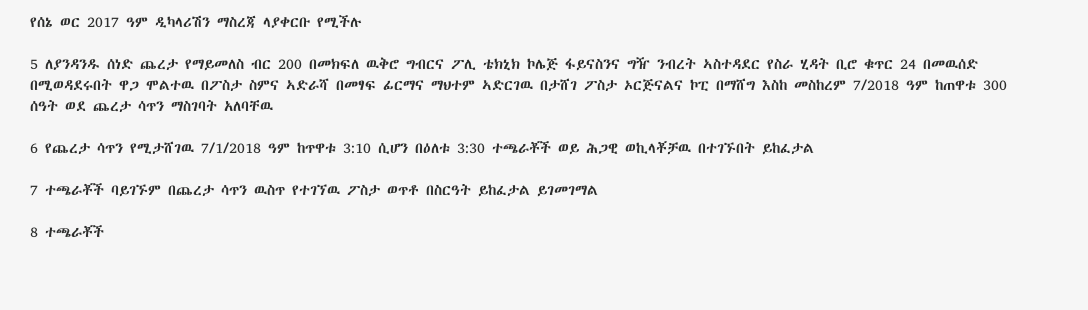የሰኔ ወር 2017 ዓም ዲካላሪሽን ማስረጃ ላያቀርቡ የሚችሉ

5 ለያንዳንዱ ሰነድ ጨረታ የማይመለስ ብር 200 በመክፍለ ዉቅሮ ግብርና ፖሊ ቴክኒክ ኮሌጅ ፋይናስንና ግዥ ንብረት ኣስተዳደር የስራ ሂዳት ቢሮ ቁጥር 24 በመዉሰድ በሚወዳደሩበት ዋጋ ሞልተዉ በፖስታ ስምና ኣድራሻ በመፃፍ ፊርማና ማህተም ኣድርገዉ በታሸገ ፖስታ ኦርጅናልና ኮፒ በማሸግ እስከ መስከረም 7/2018 ዓም ከጠዋቱ 300 ሰዓት ወደ ጨረታ ሳጥን ማስገባት አለባቸዉ

6 የጨረታ ሳጥን የሚታሸገዉ 7/1/2018 ዓም ከጥዋቱ 3:10 ሲሆን በዕለቱ 3:30 ተጫራቾች ወይ ሕጋዊ ወኪላቾቻዉ በተገኙበት ይከፈታል

7 ተጫራቾች ባይገኙም በጨረታ ሳጥን ዉስጥ የተገኘዉ ፖስታ ወጥቶ በስርዓት ይከፈታል ይገመገማል

8 ተጫራቾች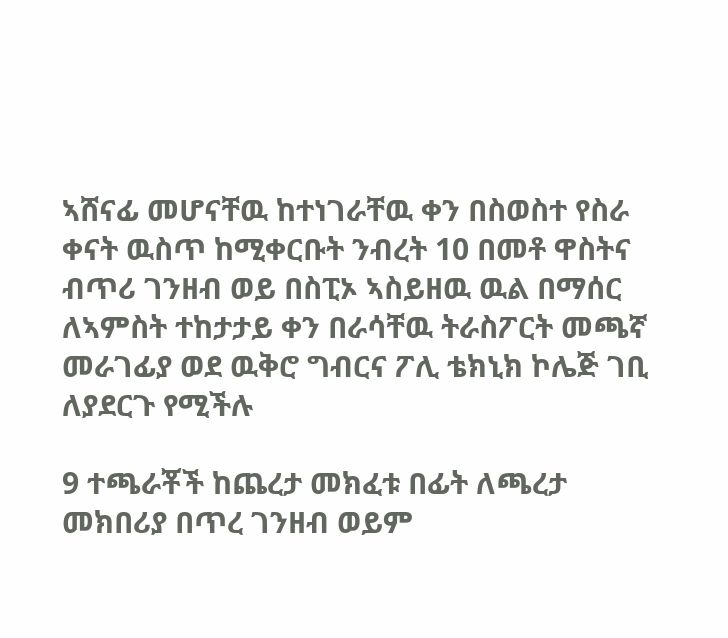ኣሸናፊ መሆናቸዉ ከተነገራቸዉ ቀን በስወስተ የስራ ቀናት ዉስጥ ከሚቀርቡት ንብረት 10 በመቶ ዋስትና ብጥሪ ገንዘብ ወይ በስፒኦ ኣስይዘዉ ዉል በማሰር ለኣምስት ተከታታይ ቀን በራሳቸዉ ትራስፖርት መጫኛ መራገፊያ ወደ ዉቅሮ ግብርና ፖሊ ቴክኒክ ኮሌጅ ገቢ ለያደርጉ የሚችሉ

9 ተጫራቾች ከጨረታ መክፈቱ በፊት ለጫረታ መክበሪያ በጥረ ገንዘብ ወይም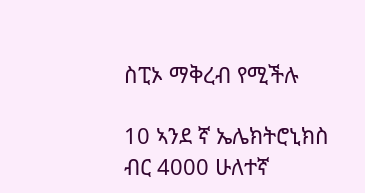ስፒኦ ማቅረብ የሚችሉ

10 ኣንደ ኛ ኤሌክትሮኒክስ ብር 4000 ሁለተኛ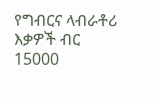የግብርና ላብራቶሪ እቃዎች ብር 15000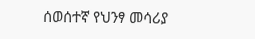ሰወሰተኛ የህንፃ መሳሪያ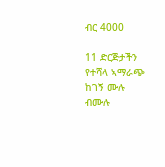ብር 4000

11 ድርጅታችን የተሻላ ኣማራጭ ከገኝ ሙሉ ብሙሉ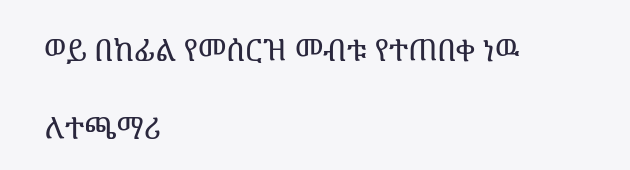ወይ በከፊል የመሰርዝ መብቱ የተጠበቀ ነዉ

ለተጫማሪ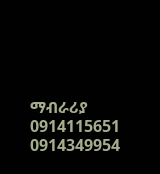ማብራሪያ 0914115651 0914349954